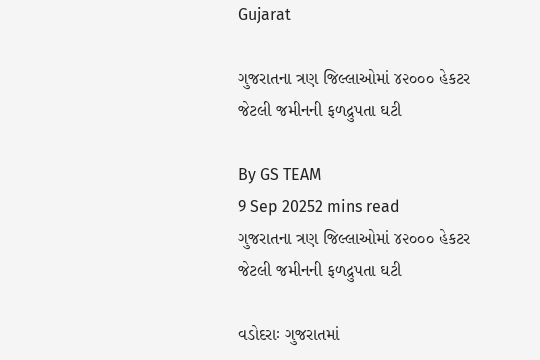Gujarat

ગુજરાતના ત્રણ જિલ્લાઓમાં ૪૨૦૦૦ હેકટર જેટલી જમીનની ફળદ્રુપતા ઘટી

By GS TEAM
9 Sep 20252 mins read
ગુજરાતના ત્રણ જિલ્લાઓમાં ૪૨૦૦૦ હેકટર જેટલી જમીનની ફળદ્રુપતા ઘટી

વડોદરાઃ ગુજરાતમાં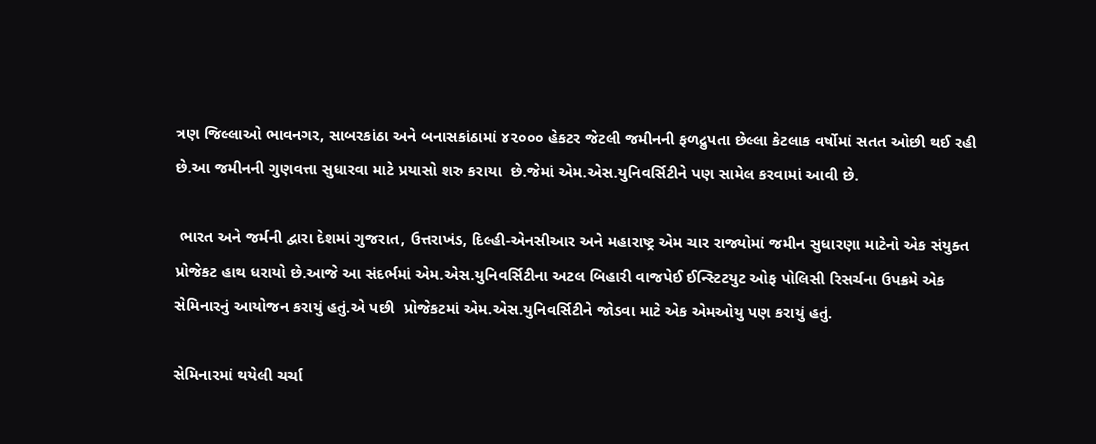ત્રણ જિલ્લાઓ ભાવનગર, સાબરકાંઠા અને બનાસકાંઠામાં ૪૨૦૦૦ હેકટર જેટલી જમીનની ફળદ્રુપતા છેલ્લા કેટલાક વર્ષોમાં સતત ઓછી થઈ રહી છે.આ જમીનની ગુણવત્તા સુધારવા માટે પ્રયાસો શરુ કરાયા  છે.જેમાં એમ.એસ.યુનિવર્સિટીને પણ સામેલ કરવામાં આવી છે.

 ભારત અને જર્મની દ્વારા દેશમાં ગુજરાત, ઉત્તરાખંડ, દિલ્હી-એનસીઆર અને મહારાષ્ટ્ર એમ ચાર રાજ્યોમાં જમીન સુધારણા માટેનો એક સંયુક્ત પ્રોજેકટ હાથ ધરાયો છે.આજે આ સંદર્ભમાં એમ.એસ.યુનિવર્સિટીના અટલ બિહારી વાજપેઈ ઈન્સ્ટિટયુટ ઓફ પોલિસી રિસર્ચના ઉપક્રમે એક સેમિનારનું આયોજન કરાયું હતું.એ પછી  પ્રોજેકટમાં એમ.એસ.યુનિવર્સિટીને જોડવા માટે એક એમઓયુ પણ કરાયું હતું.

સેમિનારમાં થયેલી ચર્ચા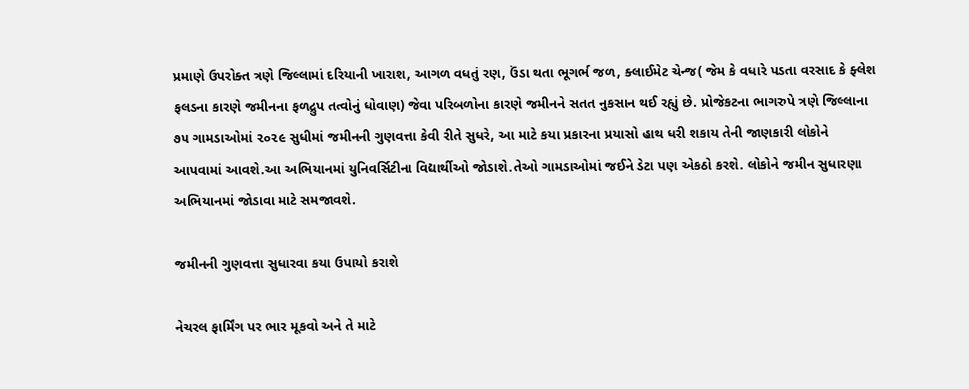પ્રમાણે ઉપરોક્ત ત્રણે જિલ્લામાં દરિયાની ખારાશ, આગળ વધતું રણ, ઉંડા થતા ભૂગર્ભ જળ, ક્લાઈમેટ ચેન્જ( જેમ કે વધારે પડતા વરસાદ કે ફ્લેશ ફલડના કારણે જમીનના ફળદ્રુપ તત્વોનું ધોવાણ) જેવા પરિબળોના કારણે જમીનને સતત નુકસાન થઈ રહ્યું છે. પ્રોજેકટના ભાગરુપે ત્રણે જિલ્લાના ૭૫ ગામડાઓમાં ૨૦૨૯ સુધીમાં જમીનની ગુણવત્તા કેવી રીતે સુધરે, આ માટે કયા પ્રકારના પ્રયાસો હાથ ધરી શકાય તેની જાણકારી લોકોને આપવામાં આવશે.આ અભિયાનમાં યુનિવર્સિટીના વિદ્યાર્થીઓ જોડાશે.તેઓ ગામડાઓમાં જઈને ડેટા પણ એકઠો કરશે. લોકોને જમીન સુધારણા અભિયાનમાં જોડાવા માટે સમજાવશે.

જમીનની ગુણવત્તા સુધારવા કયા ઉપાયો કરાશે

નેચરલ ફાર્મિંગ પર ભાર મૂકવો અને તે માટે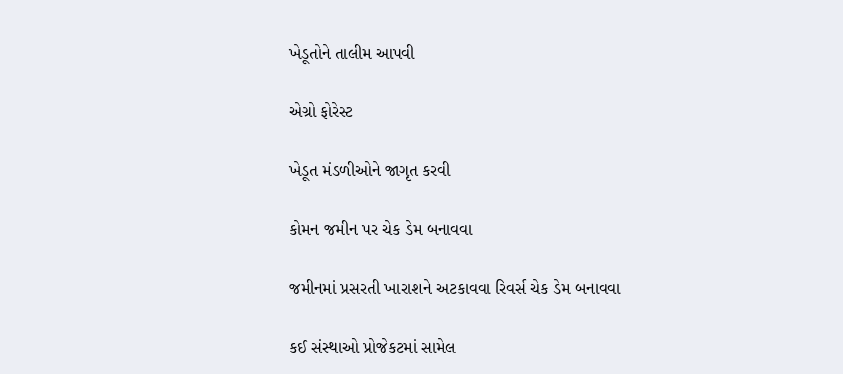ખેડૂતોને તાલીમ આપવી

એગ્રો ફોરેસ્ટ

ખેડૂત મંડળીઓને જાગૃત કરવી

કોમન જમીન પર ચેક ડેમ બનાવવા

જમીનમાં પ્રસરતી ખારાશને અટકાવવા રિવર્સ ચેક ડેમ બનાવવા

કઈ સંસ્થાઓ પ્રોજેકટમાં સામેલ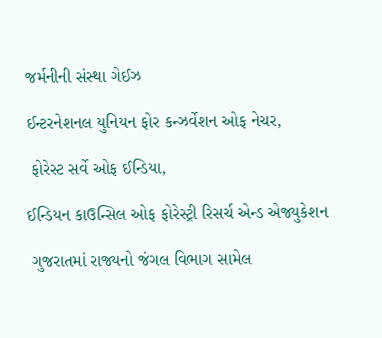જર્મનીની સંસ્થા ગેઈઝ

ઈન્ટરનેશનલ યુનિયન ફોર કન્ઝર્વેશન ઓફ નેચર,

 ફોરેસ્ટ સર્વે ઓફ ઈન્ડિયા,

ઈન્ડિયન કાઉન્સિલ ઓફ ફોરેસ્ટ્રી રિસર્ચ એન્ડ એજ્યુકેશન

 ગુજરાતમાં રાજ્યનો જંગલ વિભાગ સામેલ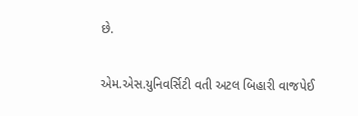છે.

એમ.એસ.યુનિવર્સિટી વતી અટલ બિહારી વાજપેઈ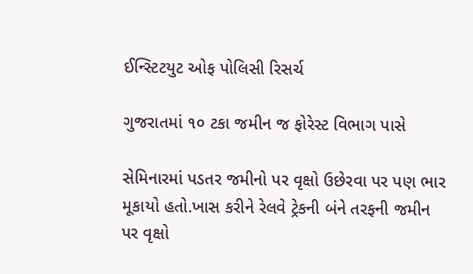ઈન્સ્ટિટયુટ ઓફ પોલિસી રિસર્ચ

ગુજરાતમાં ૧૦ ટકા જમીન જ ફોરેસ્ટ વિભાગ પાસે

સેમિનારમાં પડતર જમીનો પર વૃક્ષો ઉછેરવા પર પણ ભાર મૂકાયો હતો.ખાસ કરીને રેલવે ટ્રેકની બંને તરફની જમીન પર વૃક્ષો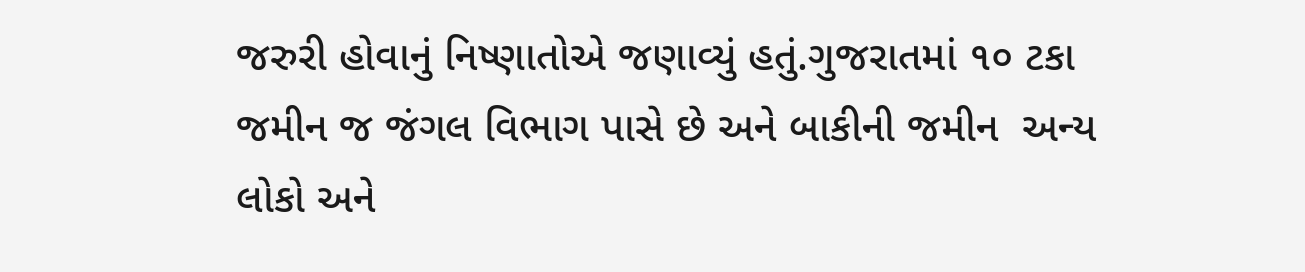જરુરી હોવાનું નિષ્ણાતોએ જણાવ્યું હતું.ગુજરાતમાં ૧૦ ટકા જમીન જ જંગલ વિભાગ પાસે છે અને બાકીની જમીન  અન્ય લોકો અને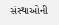સંસ્થાઓની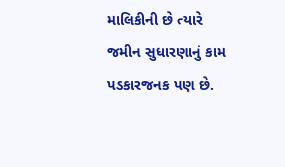માલિકીની છે ત્યારે જમીન સુધારણાનું કામ પડકારજનક પણ છે.